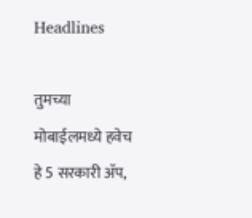Headlines

तुमच्या मोबाईलमध्ये हवेच हे 5 सरकारी ॲप,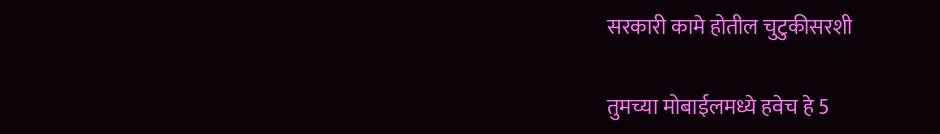सरकारी कामे होतील चुटुकीसरशी

तुमच्या मोबाईलमध्ये हवेच हे 5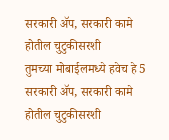सरकारी ॲप, सरकारी कामे होतील चुटुकीसरशी
तुमच्या मोबाईलमध्ये हवेच हे 5 सरकारी ॲप, सरकारी कामे होतील चुटुकीसरशी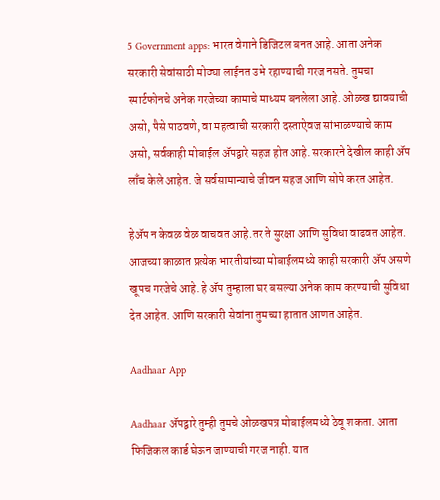5 Government apps: भारत वेगाने डिजिटल बनत आहे. आता अनेक सरकारी सेवांसाठी मोठ्या लाईनत उभे रहाण्याची गरज नसते. तुमचा स्मार्टफोनचे अनेक गरजेच्या कामाचे माध्यम बनलेला आहे. ओळख द्यावयाची असो, पैसे पाठवणे, वा महत्वाची सरकारी दस्ताऐवज सांभाळण्याचे काम असो, सर्वकाही मोबाईल ॲपद्वारे सहज होत आहे. सरकारने देखील काही ॲप लाँच केले आहेत. जे सर्वसामान्याचे जीवन सहज आणि सोपे करत आहेत.

हेॲप न केवळ वेळ वाचवत आहे.तर ते सुरक्षा आणि सुविधा वाढवत आहेत. आजच्या काळात प्रत्येक भारतीयांच्या मोबाईलमध्ये काही सरकारी ॲप असणे खूपच गरजेचे आहे. हे ॲप तुम्हाला घर बसल्या अनेक काम करण्याची सुविधा देत आहेत. आणि सरकारी सेवांना तुमच्या हातात आणत आहेत.

Aadhaar App

Aadhaar ॲपद्वारे तुम्ही तुमचे ओळखपत्र मोबाईलमध्ये ठेवू शकता. आता फिजिकल कार्ड घेऊन जाण्याची गरज नाही. यात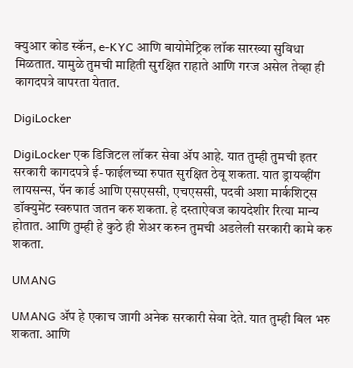क्युआर कोड स्कॅन, e-KYC आणि बायोमेट्रिक लॉक सारख्या सुविधा मिळतात. यामुळे तुमची माहिती सुरक्षित राहाते आणि गरज असेल तेव्हा ही कागदपत्रे वापरता येतात.

DigiLocker

DigiLocker एक डिजिटल लॉकर सेवा ॲप आहे. यात तुम्ही तुमची इतर सरकारी कागदपत्रे ई-फाईलच्या रुपात सुरक्षित ठेवू शकता. यात ड्रायव्हींग लायसन्स, पॅन कार्ड आणि एसएससी, एचएससी, पदवी अशा मार्कशिट्स डॉक्युमेंट स्वरुपात जतन करु शकता. हे दस्ताऐवज कायदेशीर रित्या मान्य होतात. आणि तुम्ही हे कुठे ही शेअर करुन तुमची अडलेली सरकारी कामे करु शकता.

UMANG

UMANG ॲप हे एकाच जागी अनेक सरकारी सेवा देते. यात तुम्ही बिल भरु शकता. आणि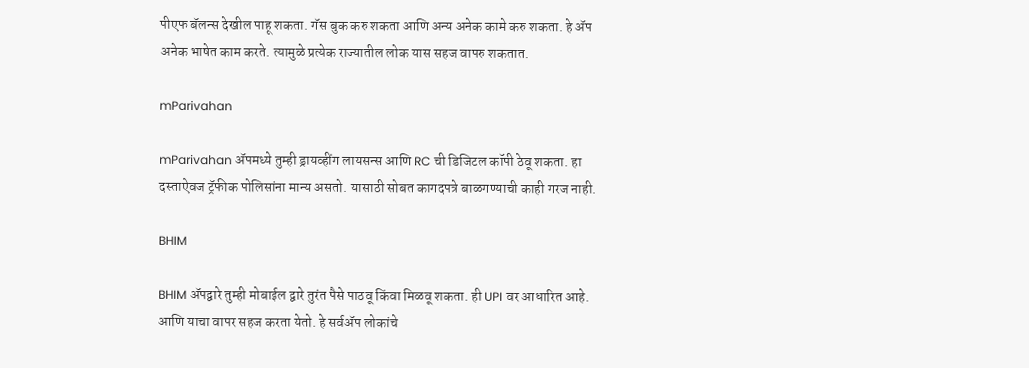पीएफ बॅलन्स देखील पाहू शकता. गॅस बुक करु शकता आणि अन्य अनेक कामे करु शकता. हे ॲप अनेक भाषेत काम करते. त्यामुळे प्रत्येक राज्यातील लोक यास सहज वापरु शकतात.

mParivahan

mParivahan ॲपमध्ये तुम्ही ड्रायव्हींग लायसन्स आणि RC ची डिजिटल कॉपी ठेवू शकता. हा दस्ताऐवज ट्रॅफीक पोलिसांना मान्य असतो. यासाठी सोबत कागदपत्रे बाळगण्याची काही गरज नाही.

BHIM

BHIM ॲपद्वारे तुम्ही मोबाईल द्वारे तुरंत पैसे पाठवू किंवा मिळवू शकता. ही UPI वर आधारित आहे. आणि याचा वापर सहज करता येतो. हे सर्वॲप लोकांचे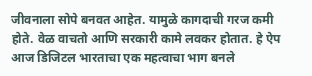जीवनाला सोपे बनवत आहेत. यामुळे कागदाची गरज कमी होते. वेळ वाचतो आणि सरकारी कामे लवकर होतात. हे ऐप आज डिजिटल भारताचा एक महत्वाचा भाग बनले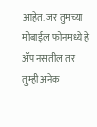आहेत. जर तुमच्या मोबाईल फोनमध्ये हे ॲप नसतील तर तुम्ही अनेक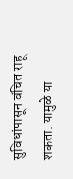सुविधांपासून वंचित राहू शकता. यामुळे या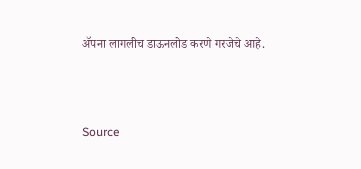ॲपना लागलीच डाऊनलोड करणे गरजेचे आहे.



Source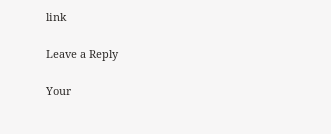link

Leave a Reply

Your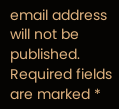email address will not be published. Required fields are marked *